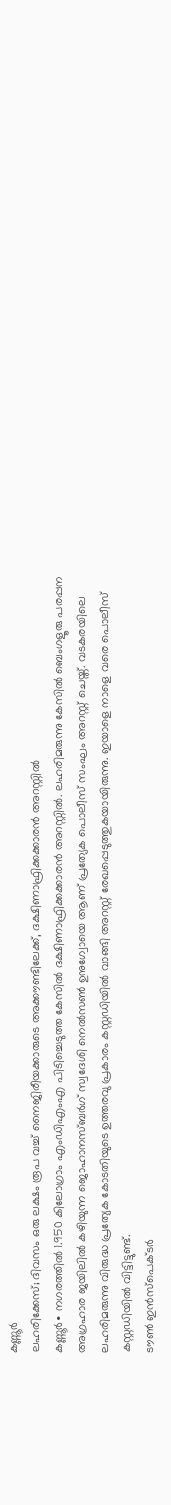കണ്ണൂർ
ലഹരിക്കേസ്; ദിവസം ഒരു ലക്ഷം രൂപ വച്ച് നൈജിരീയക്കാരുടെ അക്കൗണ്ടിലേക്ക്, ദക്ഷിണാഫ്രിക്കക്കാരൻ അറസ്റ്റിൽ
കണ്ണൂർ∙ നഗരത്തിൽ 1.950 കിലോഗ്രാം എംഡിഎംഎ പിടിച്ചെടുത്ത കേസിൽ ദക്ഷിണാഫ്രിക്കക്കാരൻ അറസ്റ്റിൽ. ലഹരിമരുന്നു കേസിൽ ബെംഗളൂരു പരപ്പന അഗ്രഹാര ജയിലിൽ കഴിയുന്ന ജൊഹാനസ്ബർഗ് സ്വദേശി നെൽസൺ ഉനുഗ്വോയെ ആണ് പ്രത്യേക പൊലീസ് സംഘം അറസ്റ്റ് ചെയ്ത്. വടകരയിലെ ലഹരിമരുന്നു വിരുദ്ധ പ്രത്യേക കോടതിയുടെ ഉത്തരവു പ്രകാരം കസ്റ്റഡിയിൽ വാങ്ങി അറസ്റ്റ് രേഖപ്പെടുത്തുകയായിരുന്നു. ഇയാളെ നാളെ വരെ പൊലീസ് കസ്റ്റഡിയിൽ വിട്ടിട്ടുണ്ട്.
ടൗൺ ഇൻസ്പെക്ടർ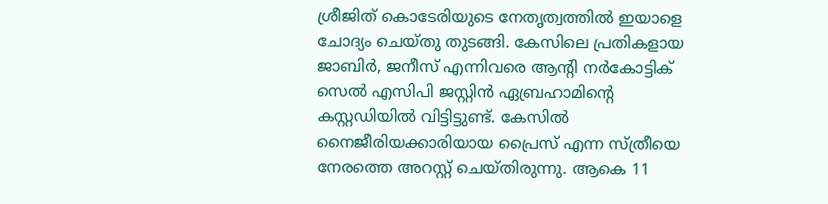ശ്രീജിത് കൊടേരിയുടെ നേതൃത്വത്തിൽ ഇയാളെ ചോദ്യം ചെയ്തു തുടങ്ങി. കേസിലെ പ്രതികളായ ജാബിർ, ജനീസ് എന്നിവരെ ആന്റി നർകോട്ടിക് സെൽ എസിപി ജസ്റ്റിൻ ഏബ്രഹാമിന്റെ കസ്റ്റഡിയിൽ വിട്ടിട്ടുണ്ട്. കേസിൽ നൈജീരിയക്കാരിയായ പ്രൈസ് എന്ന സ്ത്രീയെ നേരത്തെ അറസ്റ്റ് ചെയ്തിരുന്നു. ആകെ 11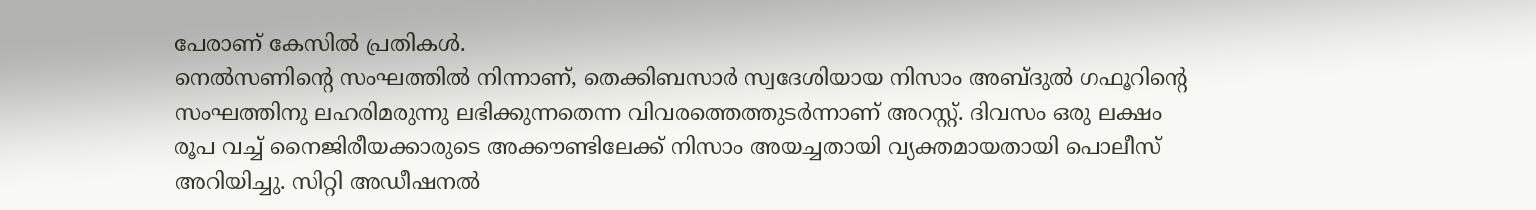പേരാണ് കേസിൽ പ്രതികൾ.
നെൽസണിന്റെ സംഘത്തിൽ നിന്നാണ്, തെക്കിബസാർ സ്വദേശിയായ നിസാം അബ്ദുൽ ഗഫൂറിന്റെ സംഘത്തിനു ലഹരിമരുന്നു ലഭിക്കുന്നതെന്ന വിവരത്തെത്തുടർന്നാണ് അറസ്റ്റ്. ദിവസം ഒരു ലക്ഷം രൂപ വച്ച് നൈജിരീയക്കാരുടെ അക്കൗണ്ടിലേക്ക് നിസാം അയച്ചതായി വ്യക്തമായതായി പൊലീസ് അറിയിച്ചു. സിറ്റി അഡീഷനൽ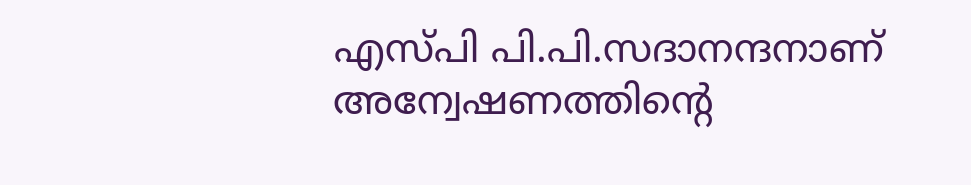എസ്പി പി.പി.സദാനന്ദനാണ് അന്വേഷണത്തിന്റെ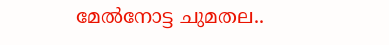മേൽനോട്ട ചുമതല..